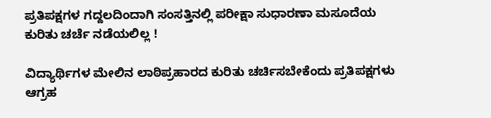ಪ್ರತಿಪಕ್ಷಗಳ ಗದ್ದಲದಿಂದಾಗಿ ಸಂಸತ್ತಿನಲ್ಲಿ ಪರೀಕ್ಷಾ ಸುಧಾರಣಾ ಮಸೂದೆಯ ಕುರಿತು ಚರ್ಚೆ ನಡೆಯಲಿಲ್ಲ !

ವಿದ್ಯಾರ್ಥಿಗಳ ಮೇಲಿನ ಲಾಠಿಪ್ರಹಾರದ ಕುರಿತು ಚರ್ಚಿಸಬೇಕೆಂದು ಪ್ರತಿಪಕ್ಷಗಳು ಆಗ್ರಹ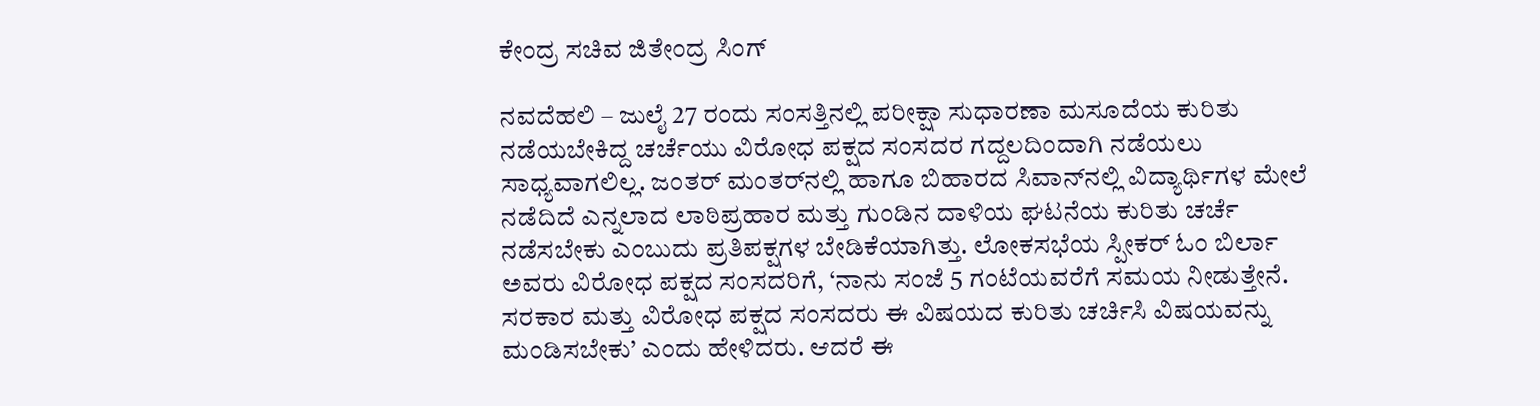ಕೇಂದ್ರ ಸಚಿವ ಜಿತೇಂದ್ರ ಸಿಂಗ್

ನವದೆಹಲಿ – ಜುಲೈ 27 ರಂದು ಸಂಸತ್ತಿನಲ್ಲಿ ಪರೀಕ್ಷಾ ಸುಧಾರಣಾ ಮಸೂದೆಯ ಕುರಿತು ನಡೆಯಬೇಕಿದ್ದ ಚರ್ಚೆಯು ವಿರೋಧ ಪಕ್ಷದ ಸಂಸದರ ಗದ್ದಲದಿಂದಾಗಿ ನಡೆಯಲು ಸಾಧ್ಯವಾಗಲಿಲ್ಲ. ಜಂತರ್ ಮಂತರ್‌ನಲ್ಲಿ ಹಾಗೂ ಬಿಹಾರದ ಸಿವಾನ್‌ನಲ್ಲಿ ವಿದ್ಯಾರ್ಥಿಗಳ ಮೇಲೆ ನಡೆದಿದೆ ಎನ್ನಲಾದ ಲಾಠಿಪ್ರಹಾರ ಮತ್ತು ಗುಂಡಿನ ದಾಳಿಯ ಘಟನೆಯ ಕುರಿತು ಚರ್ಚೆ ನಡೆಸಬೇಕು ಎಂಬುದು ಪ್ರತಿಪಕ್ಷಗಳ ಬೇಡಿಕೆಯಾಗಿತ್ತು. ಲೋಕಸಭೆಯ ಸ್ಪೀಕರ್ ಓಂ ಬಿರ್ಲಾ ಅವರು ವಿರೋಧ ಪಕ್ಷದ ಸಂಸದರಿಗೆ, ‘ನಾನು ಸಂಜೆ 5 ಗಂಟೆಯವರೆಗೆ ಸಮಯ ನೀಡುತ್ತೇನೆ. ಸರಕಾರ ಮತ್ತು ವಿರೋಧ ಪಕ್ಷದ ಸಂಸದರು ಈ ವಿಷಯದ ಕುರಿತು ಚರ್ಚಿಸಿ ವಿಷಯವನ್ನು ಮಂಡಿಸಬೇಕು’ ಎಂದು ಹೇಳಿದರು. ಆದರೆ ಈ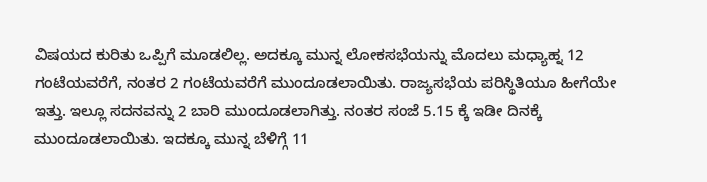ವಿಷಯದ ಕುರಿತು ಒಪ್ಪಿಗೆ ಮೂಡಲಿಲ್ಲ. ಅದಕ್ಕೂ ಮುನ್ನ ಲೋಕಸಭೆಯನ್ನು ಮೊದಲು ಮಧ್ಯಾಹ್ನ 12 ಗಂಟೆಯವರೆಗೆ, ನಂತರ 2 ಗಂಟೆಯವರೆಗೆ ಮುಂದೂಡಲಾಯಿತು. ರಾಜ್ಯಸಭೆಯ ಪರಿಸ್ಥಿತಿಯೂ ಹೀಗೆಯೇ ಇತ್ತು. ಇಲ್ಲೂ ಸದನವನ್ನು 2 ಬಾರಿ ಮುಂದೂಡಲಾಗಿತ್ತು. ನಂತರ ಸಂಜೆ 5.15 ಕ್ಕೆ ಇಡೀ ದಿನಕ್ಕೆ ಮುಂದೂಡಲಾಯಿತು. ಇದಕ್ಕೂ ಮುನ್ನ ಬೆಳಿಗ್ಗೆ 11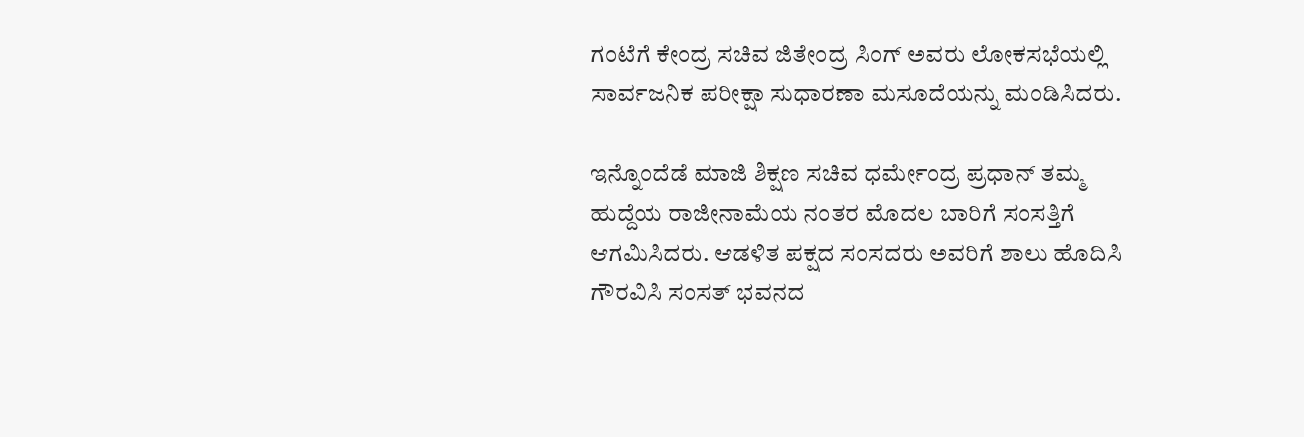ಗಂಟೆಗೆ ಕೇಂದ್ರ ಸಚಿವ ಜಿತೇಂದ್ರ ಸಿಂಗ್ ಅವರು ಲೋಕಸಭೆಯಲ್ಲಿ ಸಾರ್ವಜನಿಕ ಪರೀಕ್ಷಾ ಸುಧಾರಣಾ ಮಸೂದೆಯನ್ನು ಮಂಡಿಸಿದರು.

ಇನ್ನೊಂದೆಡೆ ಮಾಜಿ ಶಿಕ್ಷಣ ಸಚಿವ ಧರ್ಮೇಂದ್ರ ಪ್ರಧಾನ್ ತಮ್ಮ ಹುದ್ದೆಯ ರಾಜೀನಾಮೆಯ ನಂತರ ಮೊದಲ ಬಾರಿಗೆ ಸಂಸತ್ತಿಗೆ ಆಗಮಿಸಿದರು. ಆಡಳಿತ ಪಕ್ಷದ ಸಂಸದರು ಅವರಿಗೆ ಶಾಲು ಹೊದಿಸಿ ಗೌರವಿಸಿ ಸಂಸತ್ ಭವನದ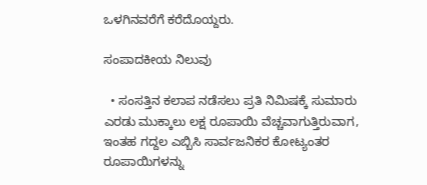ಒಳಗಿನವರೆಗೆ ಕರೆದೊಯ್ದರು.

ಸಂಪಾದಕೀಯ ನಿಲುವು

  • ಸಂಸತ್ತಿನ ಕಲಾಪ ನಡೆಸಲು ಪ್ರತಿ ನಿಮಿಷಕ್ಕೆ ಸುಮಾರು ಎರಡು ಮುಕ್ಕಾಲು ಲಕ್ಷ ರೂಪಾಯಿ ವೆಚ್ಚವಾಗುತ್ತಿರುವಾಗ, ಇಂತಹ ಗದ್ದಲ ಎಬ್ಬಿಸಿ ಸಾರ್ವಜನಿಕರ ಕೋಟ್ಯಂತರ ರೂಪಾಯಿಗಳನ್ನು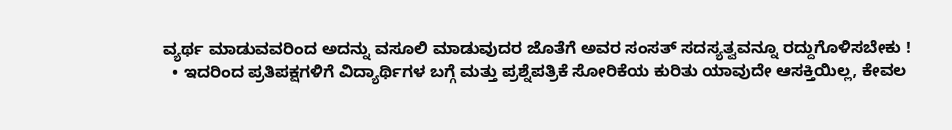ವ್ಯರ್ಥ ಮಾಡುವವರಿಂದ ಅದನ್ನು ವಸೂಲಿ ಮಾಡುವುದರ ಜೊತೆಗೆ ಅವರ ಸಂಸತ್ ಸದಸ್ಯತ್ವವನ್ನೂ ರದ್ದುಗೊಳಿಸಬೇಕು !
  • ಇದರಿಂದ ಪ್ರತಿಪಕ್ಷಗಳಿಗೆ ವಿದ್ಯಾರ್ಥಿಗಳ ಬಗ್ಗೆ ಮತ್ತು ಪ್ರಶ್ನೆಪತ್ರಿಕೆ ಸೋರಿಕೆಯ ಕುರಿತು ಯಾವುದೇ ಆಸಕ್ತಿಯಿಲ್ಲ, ಕೇವಲ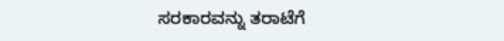ಸರಕಾರವನ್ನು ತರಾಟೆಗೆ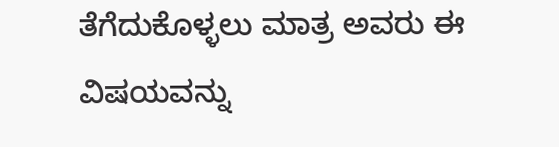ತೆಗೆದುಕೊಳ್ಳಲು ಮಾತ್ರ ಅವರು ಈ ವಿಷಯವನ್ನು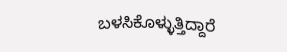ಬಳಸಿಕೊಳ್ಳುತ್ತಿದ್ದಾರೆ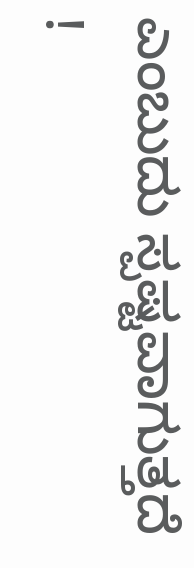ಎಂಬುದು ಸ್ಪಷ್ಟವಾಗುತ್ತದೆ !